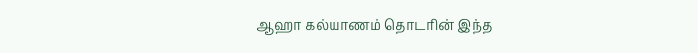ஆஹா கல்யாணம் தொடரின் இந்த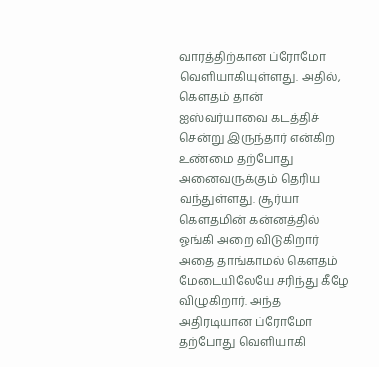வாரத்திற்கான ப்ரோமோ வெளியாகியுள்ளது. அதில், கௌதம் தான் ஐஸ்வர்யாவை கடத்திச் சென்று இருந்தார் என்கிற உண்மை தற்போது அனைவருக்கும் தெரிய வந்துள்ளது. சூர்யா கௌதமின் கன்னத்தில் ஓங்கி அறை விடுகிறார் அதை தாங்காமல் கௌதம் மேடையிலேயே சரிந்து கீழே விழுகிறார். அந்த அதிரடியான ப்ரோமோ தற்போது வெளியாகி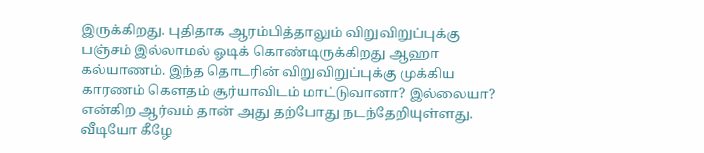இருக்கிறது. புதிதாக ஆரம்பித்தாலும் விறுவிறுப்புக்கு பஞ்சம் இல்லாமல் ஓடிக் கொண்டிருக்கிறது ஆஹா கல்யாணம். இந்த தொடரின் விறுவிறுப்புக்கு முக்கிய காரணம் கௌதம் சூர்யாவிடம் மாட்டுவானா? இல்லையா? என்கிற ஆர்வம் தான் அது தற்போது நடந்தேறியுள்ளது. வீடியோ கீழே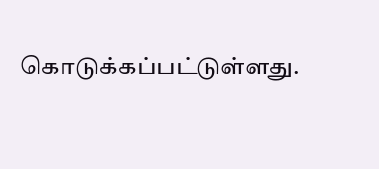கொடுக்கப்பட்டுள்ளது.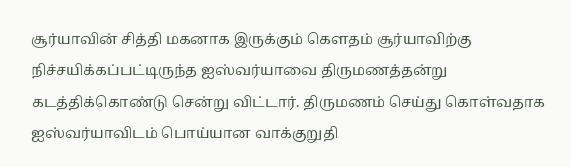சூர்யாவின் சித்தி மகனாக இருக்கும் கௌதம் சூர்யாவிற்கு நிச்சயிக்கப்பட்டிருந்த ஐஸ்வர்யாவை திருமணத்தன்று கடத்திக்கொண்டு சென்று விட்டார். திருமணம் செய்து கொள்வதாக ஐஸ்வர்யாவிடம் பொய்யான வாக்குறுதி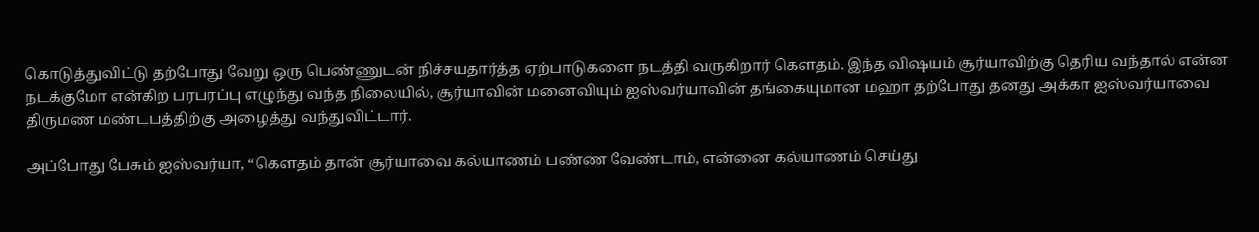கொடுத்துவிட்டு தற்போது வேறு ஒரு பெண்ணுடன் நிச்சயதார்த்த ஏற்பாடுகளை நடத்தி வருகிறார் கௌதம். இந்த விஷயம் சூர்யாவிற்கு தெரிய வந்தால் என்ன நடக்குமோ என்கிற பரபரப்பு எழுந்து வந்த நிலையில், சூர்யாவின் மனைவியும் ஐஸ்வர்யாவின் தங்கையுமான மஹா தற்போது தனது அக்கா ஐஸ்வர்யாவை திருமண மண்டபத்திற்கு அழைத்து வந்துவிட்டார்.

அப்போது பேசும் ஐஸ்வர்யா, “கௌதம் தான் சூர்யாவை கல்யாணம் பண்ண வேண்டாம், என்னை கல்யாணம் செய்து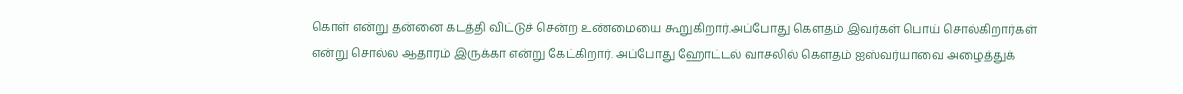கொள் என்று தன்னை கடத்தி விட்டுச் சென்ற உண்மையை கூறுகிறார்.அப்போது கௌதம் இவர்கள் பொய் சொல்கிறார்கள் என்று சொல்ல ஆதாரம் இருக்கா என்று கேட்கிறார். அப்போது ஹோட்டல் வாசலில் கௌதம் ஐஸ்வர்யாவை அழைத்துக்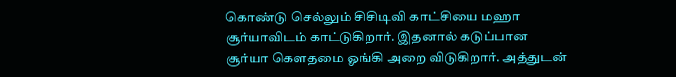கொண்டு செல்லும் சிசிடிவி காட்சியை மஹா சூர்யாவிடம் காட்டுகிறார். இதனால் கடுப்பான சூர்யா கௌதமை ஓங்கி அறை விடுகிறார். அத்துடன்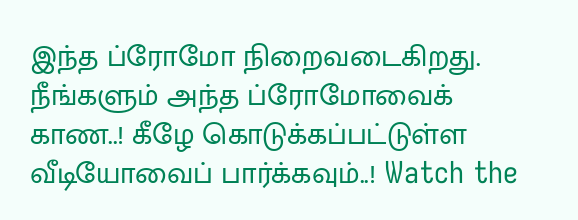இந்த ப்ரோமோ நிறைவடைகிறது. நீங்களும் அந்த ப்ரோமோவைக் காண..! கீழே கொடுக்கப்பட்டுள்ள வீடியோவைப் பார்க்கவும்..! Watch the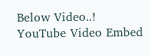Below Video..!
YouTube Video Embed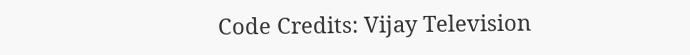Code Credits: Vijay Television